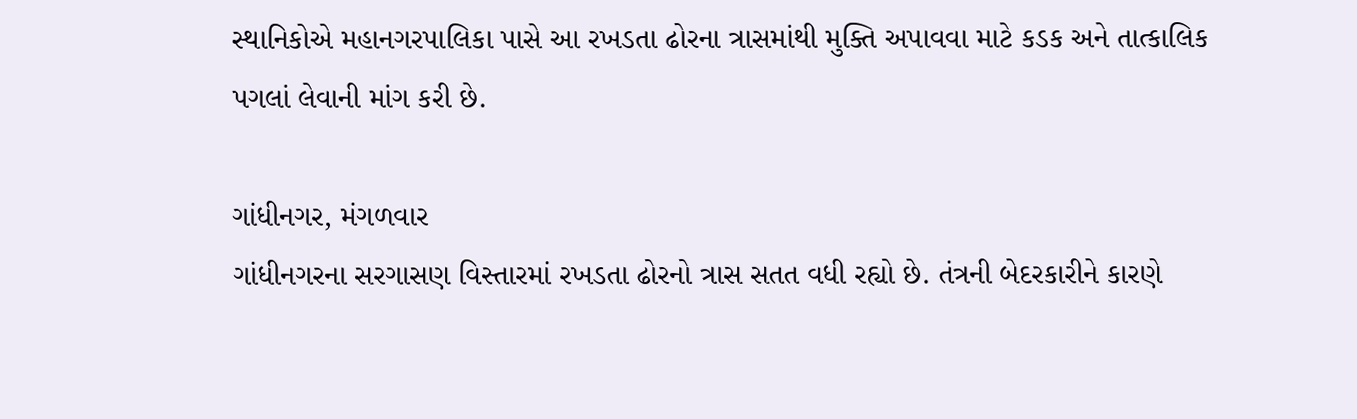સ્થાનિકોએ મહાનગરપાલિકા પાસે આ રખડતા ઢોરના ત્રાસમાંથી મુક્તિ અપાવવા માટે કડક અને તાત્કાલિક પગલાં લેવાની માંગ કરી છે.

ગાંધીનગર, મંગળવાર
ગાંધીનગરના સરગાસણ વિસ્તારમાં રખડતા ઢોરનો ત્રાસ સતત વધી રહ્યો છે. તંત્રની બેદરકારીને કારણે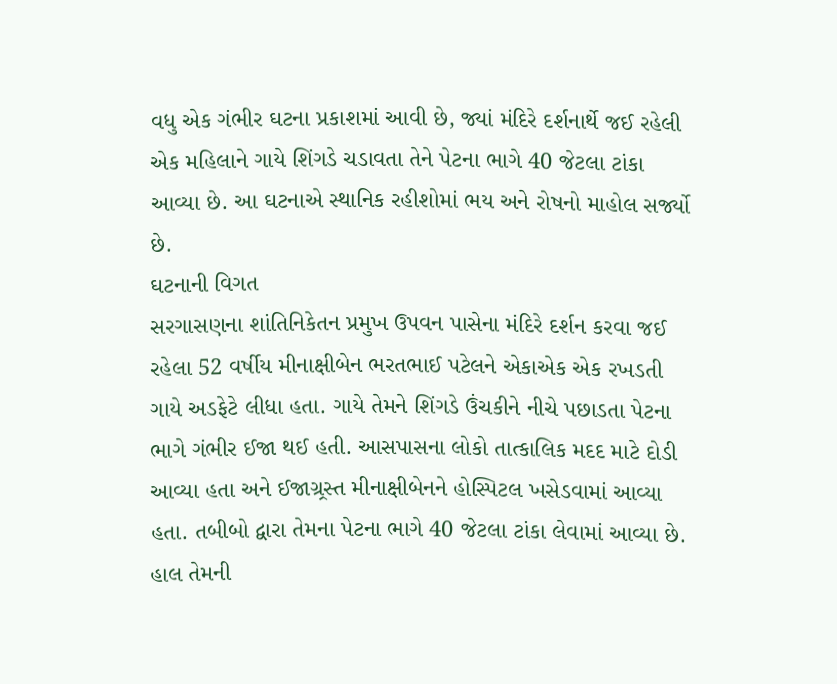વધુ એક ગંભીર ઘટના પ્રકાશમાં આવી છે, જ્યાં મંદિરે દર્શનાર્થે જઈ રહેલી એક મહિલાને ગાયે શિંગડે ચડાવતા તેને પેટના ભાગે 40 જેટલા ટાંકા આવ્યા છે. આ ઘટનાએ સ્થાનિક રહીશોમાં ભય અને રોષનો માહોલ સર્જ્યો છે.
ઘટનાની વિગત
સરગાસણના શાંતિનિકેતન પ્રમુખ ઉપવન પાસેના મંદિરે દર્શન કરવા જઈ રહેલા 52 વર્ષીય મીનાક્ષીબેન ભરતભાઈ પટેલને એકાએક એક રખડતી ગાયે અડફેટે લીધા હતા. ગાયે તેમને શિંગડે ઉંચકીને નીચે પછાડતા પેટના ભાગે ગંભીર ઈજા થઈ હતી. આસપાસના લોકો તાત્કાલિક મદદ માટે દોડી આવ્યા હતા અને ઈજાગ્ર્રસ્ત મીનાક્ષીબેનને હોસ્પિટલ ખસેડવામાં આવ્યા હતા. તબીબો દ્વારા તેમના પેટના ભાગે 40 જેટલા ટાંકા લેવામાં આવ્યા છે. હાલ તેમની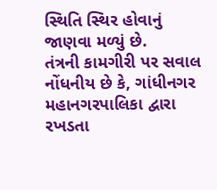સ્થિતિ સ્થિર હોવાનું જાણવા મળ્યું છે.
તંત્રની કામગીરી પર સવાલ
નોંધનીય છે કે, ગાંધીનગર મહાનગરપાલિકા દ્વારા રખડતા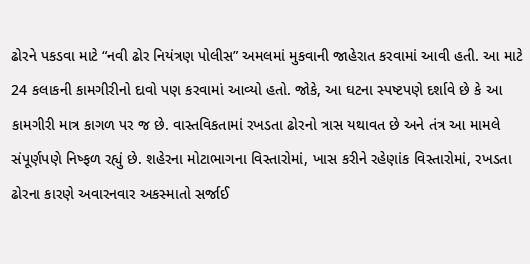ઢોરને પકડવા માટે “નવી ઢોર નિયંત્રણ પોલીસ” અમલમાં મુકવાની જાહેરાત કરવામાં આવી હતી. આ માટે 24 કલાકની કામગીરીનો દાવો પણ કરવામાં આવ્યો હતો. જોકે, આ ઘટના સ્પષ્ટપણે દર્શાવે છે કે આ કામગીરી માત્ર કાગળ પર જ છે. વાસ્તવિકતામાં રખડતા ઢોરનો ત્રાસ યથાવત છે અને તંત્ર આ મામલે સંપૂર્ણપણે નિષ્ફળ રહ્યું છે. શહેરના મોટાભાગના વિસ્તારોમાં, ખાસ કરીને રહેણાંક વિસ્તારોમાં, રખડતા ઢોરના કારણે અવારનવાર અકસ્માતો સર્જાઈ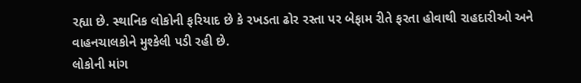રહ્યા છે. સ્થાનિક લોકોની ફરિયાદ છે કે રખડતા ઢોર રસ્તા પર બેફામ રીતે ફરતા હોવાથી રાહદારીઓ અને વાહનચાલકોને મુશ્કેલી પડી રહી છે.
લોકોની માંગ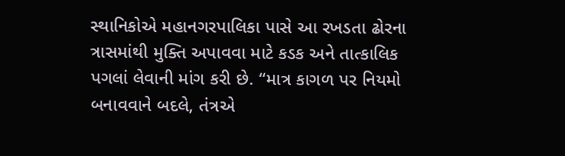સ્થાનિકોએ મહાનગરપાલિકા પાસે આ રખડતા ઢોરના ત્રાસમાંથી મુક્તિ અપાવવા માટે કડક અને તાત્કાલિક પગલાં લેવાની માંગ કરી છે. “માત્ર કાગળ પર નિયમો બનાવવાને બદલે, તંત્રએ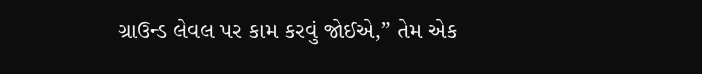ગ્રાઉન્ડ લેવલ પર કામ કરવું જોઈએ,” તેમ એક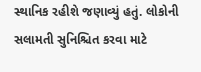સ્થાનિક રહીશે જણાવ્યું હતું. લોકોની સલામતી સુનિશ્ચિત કરવા માટે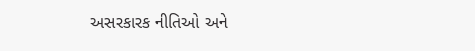અસરકારક નીતિઓ અને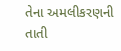તેના અમલીકરણની તાતી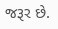જરૂર છે.